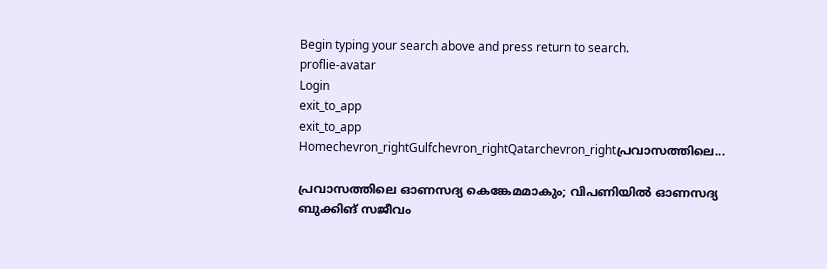Begin typing your search above and press return to search.
proflie-avatar
Login
exit_to_app
exit_to_app
Homechevron_rightGulfchevron_rightQatarchevron_rightപ്രവാസത്തിലെ...

പ്രവാസത്തിലെ ഓണസദ്യ കെങ്കേമമാകും; വിപണിയിൽ ഓണസദ്യ ബുക്കിങ് സജീവം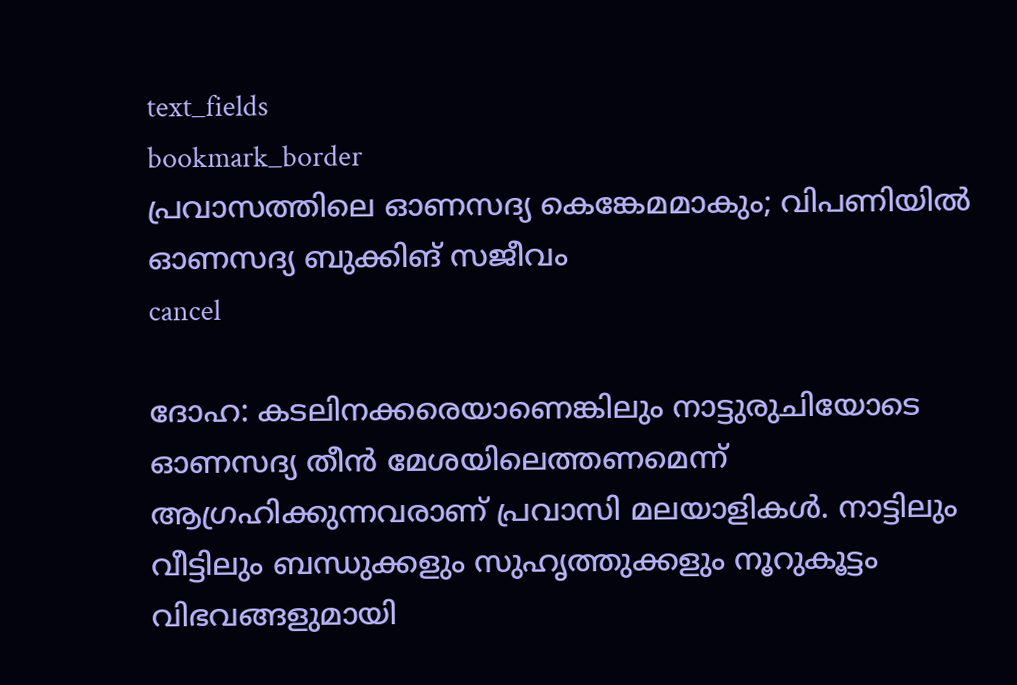text_fields
bookmark_border
പ്രവാസത്തിലെ ഓണസദ്യ കെങ്കേമമാകും; വിപണിയിൽ ഓണസദ്യ ബുക്കിങ് സജീവം
cancel

ദോഹ: കടലിനക്കരെയാണെങ്കിലും നാട്ടുരുചിയോടെ ഓണസദ്യ തീൻ മേശയിലെത്തണമെന്ന് ആഗ്രഹിക്കുന്നവരാണ് പ്രവാസി മലയാളികൾ. നാട്ടിലും വീട്ടിലും ബന്ധുക്കളും സുഹൃത്തുക്കളും നൂറുകൂട്ടം വിഭവങ്ങളുമായി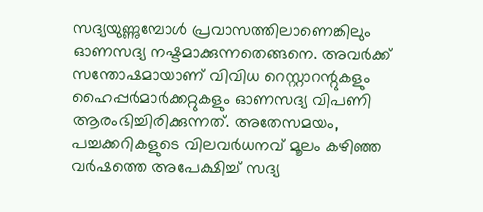സദ്യയുണ്ണുമ്പോൾ പ്രവാസത്തിലാണെങ്കിലും ഓണസദ്യ നഷ്ടമാക്കുന്നതെങ്ങനെ. അവർക്ക് സന്തോഷമായാണ് വിവിധ റെസ്റ്റാറന്റുകളും ഹൈപ്പർമാർക്കറ്റുകളും ഓണസദ്യ വിപണി ആരംഭിച്ചിരിക്കുന്നത്. അതേസമയം, പച്ചക്കറികളുടെ വിലവർധനവ് മൂലം കഴിഞ്ഞ വർഷത്തെ അപേക്ഷിച്ച് സദ്യ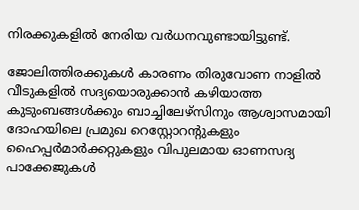നിരക്കുകളിൽ നേരിയ വർധനവുണ്ടായിട്ടുണ്ട്.

ജോലിത്തിരക്കുകൾ കാരണം തിരുവോണ നാളിൽ വീടുകളിൽ സദ്യയൊരുക്കാൻ കഴിയാത്ത കുടുംബങ്ങൾക്കും ബാച്ചിലേഴ്സിനും ആശ്വാസമായി ദോഹയിലെ പ്രമുഖ റെസ്റ്റോറന്റുകളും ഹൈപ്പർമാർക്കറ്റുകളും വിപുലമായ ഓണസദ്യ പാക്കേജുകൾ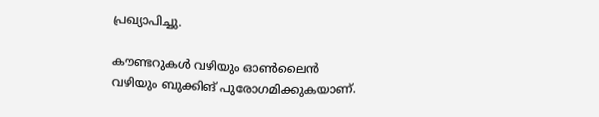പ്രഖ്യാപിച്ചു.

കൗണ്ടറുകൾ വഴിയും ഓൺലൈൻ വഴിയും ബുക്കിങ് പുരോഗമിക്കുകയാണ്.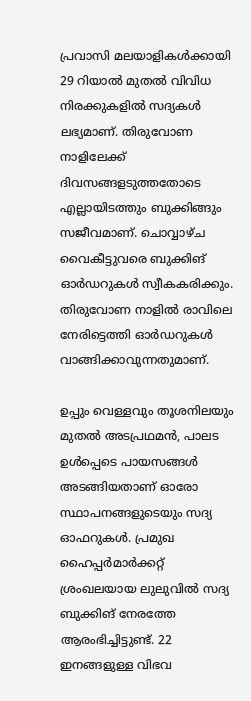പ്രവാസി മലയാളികൾക്കായി 29 റിയാൽ മുതൽ വിവിധ നിരക്കുകളിൽ സദ്യകൾ ലഭ്യമാണ്. തിരുവോണ നാളിലേക്ക് ദിവസങ്ങളടുത്തതോടെ എല്ലായിടത്തും ബുക്കിങ്ങും സജീവമാണ്. ചൊവ്വാഴ്ച വൈകീട്ടുവരെ ബുക്കിങ് ഓർഡറുകൾ സ്വീകകരിക്കും. തിരുവോണ നാളിൽ രാവിലെ നേരിട്ടെത്തി ഓർഡറുകൾ വാങ്ങിക്കാവുന്നതുമാണ്.

ഉപ്പും വെള്ളവും തൂശനിലയും മുതൽ അടപ്രഥമൻ, പാലട ഉൾപ്പെടെ പായസങ്ങൾ അടങ്ങിയതാണ് ഓരോ സ്ഥാപനങ്ങളുടെയും സദ്യ ഓഫറുകൾ. പ്രമുഖ ഹൈപ്പർമാർക്കറ്റ് ശ്രംഖലയായ ലുലുവിൽ സദ്യ ബുക്കിങ് നേരത്തേ ആരംഭിച്ചിട്ടുണ്ട്. 22 ഇനങ്ങളുള്ള വിഭവ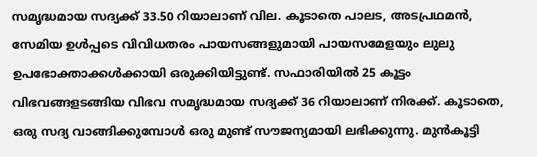സമൃദ്ധമായ സദ്യക്ക് 33.50 റിയാലാണ് വില. കൂടാതെ പാലട, അടപ്രഥമൻ, സേമിയ ഉൾപ്പടെ വിവിധതരം പായസങ്ങളുമായി പായസമേളയും ലുലു ഉപഭോക്താക്കൾക്കായി ഒരുക്കിയിട്ടുണ്ട്. സഫാരിയിൽ 25 കൂട്ടം വിഭവങ്ങളടങ്ങിയ വിഭവ സമൃദ്ധമായ സദ്യക്ക് 36 റിയാലാണ് നിരക്ക്. കൂടാതെ, ഒരു സദ്യ വാങ്ങിക്കുമ്പോൾ ഒരു മുണ്ട് സൗജന്യമായി ലഭിക്കുന്നു. മുൻകൂട്ടി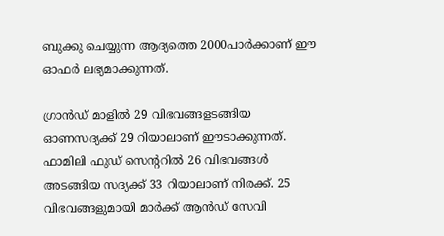ബുക്കു ചെയ്യുന്ന ആദ്യത്തെ 2000പാർക്കാണ് ഈ ഓഫർ ലഭ്യമാക്കുന്നത്.

ഗ്രാൻഡ് മാളിൽ 29 വിഭവങ്ങളടങ്ങിയ ഓണസദ്യക്ക് 29 റിയാലാണ് ഈടാക്കുന്നത്. ഫാമിലി ഫുഡ് സെന്ററിൽ 26 വിഭവങ്ങൾ അടങ്ങിയ സദ്യക്ക് 33 റിയാലാണ് നിരക്ക്. 25 വിഭവങ്ങളുമായി മാർക്ക് ആൻഡ് സേവി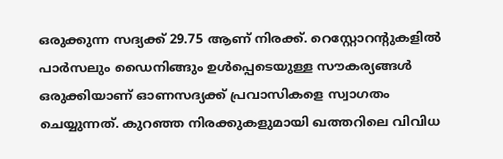ഒരുക്കുന്ന സദ്യക്ക് 29.75 ആണ് നിരക്ക്. റെസ്റ്റോറന്റുകളിൽ പാർസലും ഡൈനിങ്ങും ഉൾപ്പെടെയുള്ള സൗകര്യങ്ങൾ ഒരുക്കിയാണ് ഓണസദ്യക്ക് പ്രവാസികളെ സ്വാഗതം ചെയ്യുന്നത്. കുറഞ്ഞ നിരക്കുകളുമായി ഖത്തറിലെ വിവിധ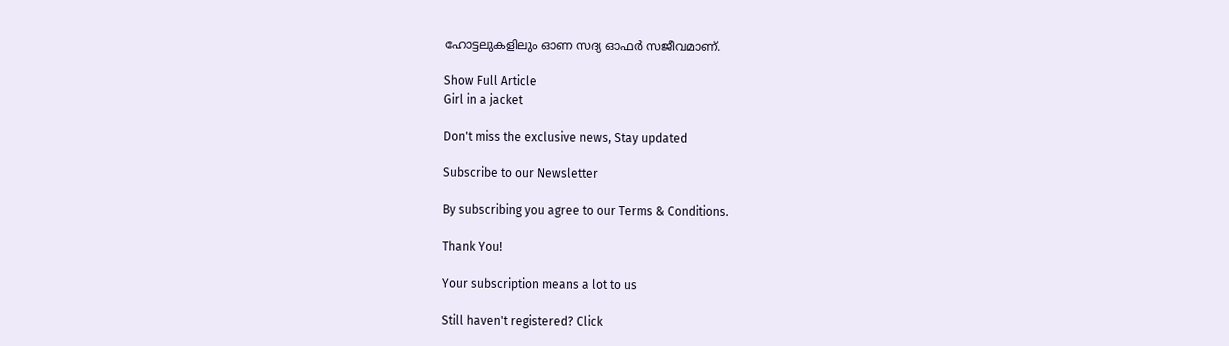ഹോട്ടലുകളിലും ഓണ സദ്യ ഓഫർ സജീവമാണ്.

Show Full Article
Girl in a jacket

Don't miss the exclusive news, Stay updated

Subscribe to our Newsletter

By subscribing you agree to our Terms & Conditions.

Thank You!

Your subscription means a lot to us

Still haven't registered? Click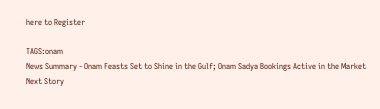here to Register

TAGS:onam
News Summary - Onam Feasts Set to Shine in the Gulf; Onam Sadya Bookings Active in the Market
Next Story